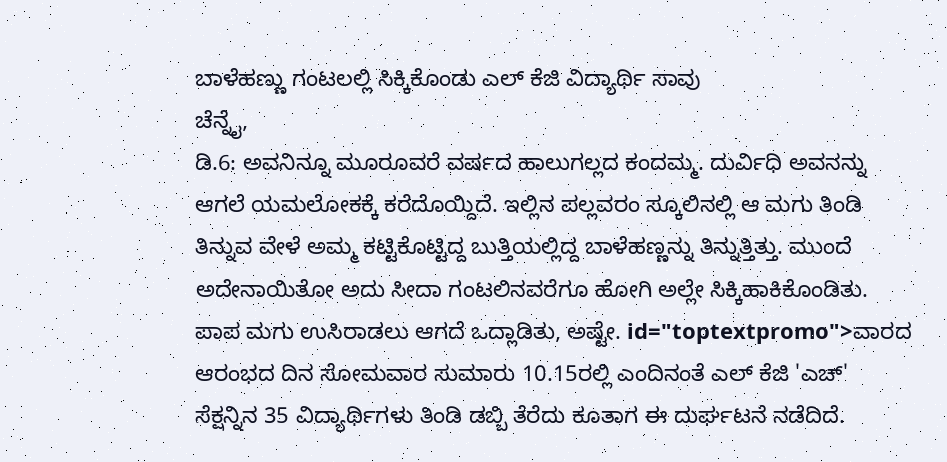ಬಾಳೆಹಣ್ಣು ಗಂಟಲಲ್ಲಿ ಸಿಕ್ಕಿಕೊಂಡು ಎಲ್ ಕೆಜಿ ವಿದ್ಯಾರ್ಥಿ ಸಾವು
ಚೆನ್ನೈ,
ಡಿ.6: ಅವನಿನ್ನೂ ಮೂರೂವರೆ ವರ್ಷದ ಹಾಲುಗಲ್ಲದ ಕಂದಮ್ಮ. ದುರ್ವಿಧಿ ಅವನನ್ನು ಆಗಲೆ ಯಮಲೋಕಕ್ಕೆ ಕರೆದೊಯ್ದಿದೆ. ಇಲ್ಲಿನ ಪಲ್ಲವರಂ ಸ್ಕೂಲಿನಲ್ಲಿ ಆ ಮಗು ತಿಂಡಿ ತಿನ್ನುವ ವೇಳೆ ಅಮ್ಮ ಕಟ್ಟಿಕೊಟ್ಟಿದ್ದ ಬುತ್ತಿಯಲ್ಲಿದ್ದ ಬಾಳೆಹಣ್ಣನ್ನು ತಿನ್ನುತ್ತಿತ್ತು. ಮುಂದೆ ಅದೇನಾಯಿತೋ ಅದು ಸೀದಾ ಗಂಟಲಿನವರೆಗೂ ಹೋಗಿ ಅಲ್ಲೇ ಸಿಕ್ಕಿಹಾಕಿಕೊಂಡಿತು. ಪಾಪ ಮಗು ಉಸಿರಾಡಲು ಆಗದೆ ಒದ್ಲಾಡಿತು, ಅಷ್ಟೇ. id="toptextpromo">ವಾರದ
ಆರಂಭದ ದಿನ ಸೋಮವಾರ ಸುಮಾರು 10.15ರಲ್ಲಿ ಎಂದಿನಂತೆ ಎಲ್ ಕೆಜಿ 'ಎಚ್' ಸೆಕ್ಷನ್ನಿನ 35 ವಿದ್ಯಾರ್ಥಿಗಳು ತಿಂಡಿ ಡಬ್ಬಿ ತೆರೆದು ಕೂತಾಗ ಈ ದುರ್ಘಟನೆ ನಡೆದಿದೆ.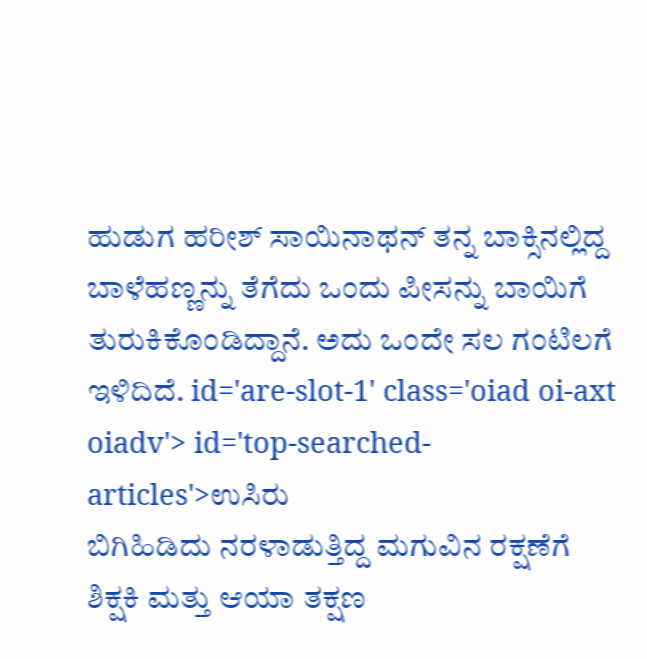ಹುಡುಗ ಹರೀಶ್ ಸಾಯಿನಾಥನ್ ತನ್ನ ಬಾಕ್ಸಿನಲ್ಲಿದ್ದ ಬಾಳೆಹಣ್ಣನ್ನು ತೆಗೆದು ಒಂದು ಪೀಸನ್ನು ಬಾಯಿಗೆ ತುರುಕಿಕೊಂಡಿದ್ದಾನೆ. ಅದು ಒಂದೇ ಸಲ ಗಂಟಿಲಗೆ ಇಳಿದಿದೆ. id='are-slot-1' class='oiad oi-axt oiadv'> id='top-searched-articles'>ಉಸಿರು
ಬಿಗಿಹಿಡಿದು ನರಳಾಡುತ್ತಿದ್ದ ಮಗುವಿನ ರಕ್ಷಣೆಗೆ ಶಿಕ್ಷಕಿ ಮತ್ತು ಆಯಾ ತಕ್ಷಣ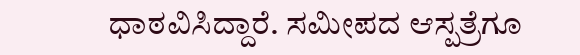ಧಾಠವಿಸಿದ್ದಾರೆ. ಸಮೀಪದ ಆಸ್ಪತ್ರೆಗೂ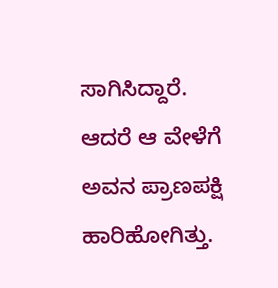ಸಾಗಿಸಿದ್ದಾರೆ. ಆದರೆ ಆ ವೇಳೆಗೆ ಅವನ ಪ್ರಾಣಪಕ್ಷಿ ಹಾರಿಹೋಗಿತ್ತು.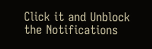Click it and Unblock the Notifications